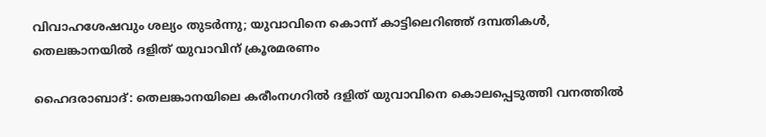വിവാഹശേഷവും ശല്യം തുടർന്നു; യുവാവിനെ കൊന്ന് കാട്ടിലെറിഞ്ഞ് ദമ്പതികൾ, തെലങ്കാനയിൽ ദളിത് യുവാവിന് ക്രൂരമരണം

ഹൈദരാബാദ്: തെലങ്കാനയിലെ കരീംനഗറിൽ ദളിത് യുവാവിനെ കൊലപ്പെടുത്തി വനത്തിൽ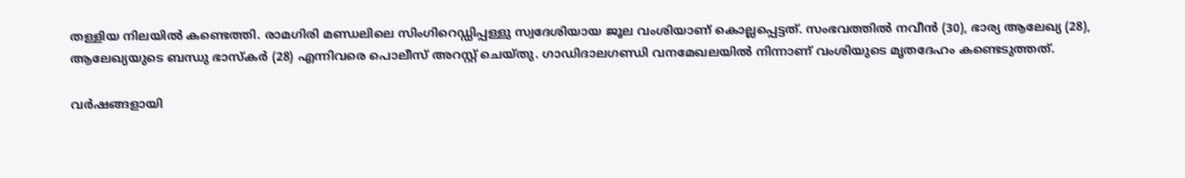തള്ളിയ നിലയിൽ കണ്ടെത്തി. രാമഗിരി മണ്ഡലിലെ സിംഗിറെഡ്ഡിപ്പള്ളു സ്വദേശിയായ ജൂല വംശിയാണ് കൊല്ലപ്പെട്ടത്. സംഭവത്തിൽ നവീൻ (30), ഭാര്യ ആലേഖ്യ (28), ആലേഖ്യയുടെ ബന്ധു ഭാസ്കർ (28) എന്നിവരെ പൊലീസ് അറസ്റ്റ് ചെയ്തു. ഗാഡിദാലഗണ്ഡി വനമേഖലയിൽ നിന്നാണ് വംശിയുടെ മൃതദേഹം കണ്ടെടുത്തത്.

വർഷങ്ങളായി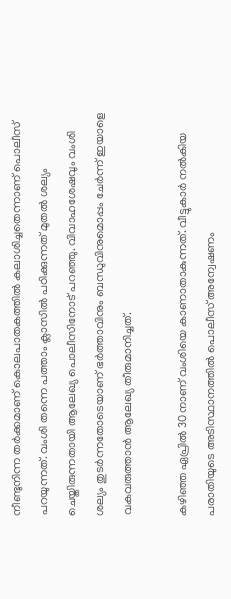നീണ്ടുനിന്ന തർക്കമാണ് കൊലപാതകത്തിൽ കലാശിച്ചതെന്നാണ് പൊലീസ് പറയുന്നത്. വംശി തന്നെ പത്താം ക്ലാസിൽ പഠിക്കുന്നത് മുതൽ ശല്യം ചെയ്തിരുന്നതായി ആലേഖ്യ പൊലീസിനോട് പറഞ്ഞു. വിവാഹശേഷവും വംശി ശല്യം തുടർന്നതോടെയാണ് ഭർത്താവിനും ബന്ധുവിനുമൊപ്പം ചേർന്ന് ഇയാളെ വകവരുത്താൻ ആലേഖ്യ തീരുമാനിച്ചത്.

കഴിഞ്ഞ ഏപ്രിൽ 30നാണ് വംശിയെ കാണാതാകുന്നത്. വീട്ടുകാർ നൽകിയ പരാതിയുടെ അടിസ്ഥാനത്തിൽ പൊലീസ് അന്വേഷണം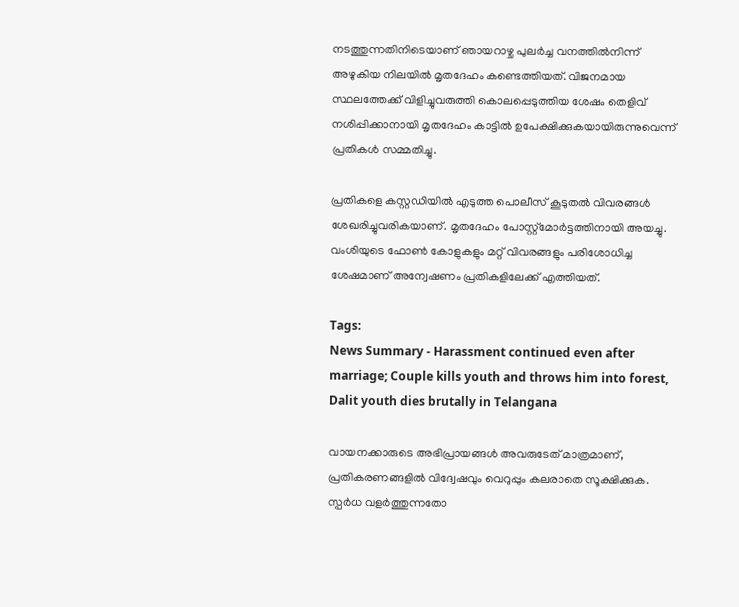നടത്തുന്നതിനിടെയാണ് ഞായറാഴ്ച പുലർച്ച വനത്തിൽനിന്ന് അഴുകിയ നിലയിൽ മൃതദേഹം കണ്ടെത്തിയത്. വിജനമായ സ്ഥലത്തേക്ക് വിളിച്ചുവരുത്തി കൊലപ്പെടുത്തിയ ശേഷം തെളിവ് നശിപ്പിക്കാനായി മൃതദേഹം കാട്ടിൽ ഉപേക്ഷിക്കുകയായിരുന്നുവെന്ന് പ്രതികൾ സമ്മതിച്ചു.

പ്രതികളെ കസ്റ്റഡിയിൽ എടുത്ത പൊലീസ് കൂടുതൽ വിവരങ്ങൾ ശേഖരിച്ചുവരികയാണ്. മൃതദേഹം പോസ്റ്റ്‌മോർട്ടത്തിനായി അയച്ചു. വംശിയുടെ ഫോൺ കോളുകളും മറ്റ് വിവരങ്ങളും പരിശോധിച്ച ശേഷമാണ് അന്വേഷണം പ്രതികളിലേക്ക് എത്തിയത്.

Tags:
News Summary - Harassment continued even after marriage; Couple kills youth and throws him into forest, Dalit youth dies brutally in Telangana

വായനക്കാരുടെ അഭിപ്രായങ്ങള്‍ അവരുടേത് മാത്രമാണ്, പ്രതികരണങ്ങളിൽ വിദ്വേഷവും വെറുപ്പും കലരാതെ സൂക്ഷിക്കുക. സ്പർധ വളർത്തുന്നതോ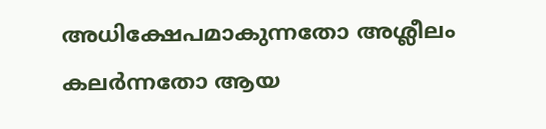അധിക്ഷേപമാകുന്നതോ അശ്ലീലം കലർന്നതോ ആയ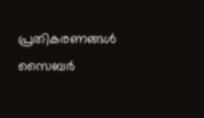പ്രതികരണങ്ങൾ സൈബർ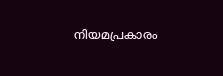നിയമപ്രകാരം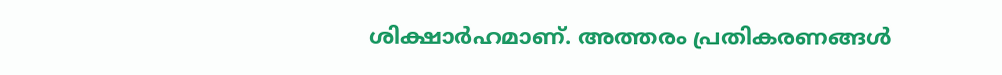ശിക്ഷാർഹമാണ്. അത്തരം പ്രതികരണങ്ങൾ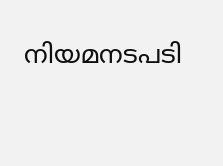നിയമനടപടി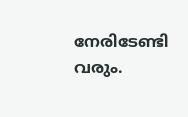നേരിടേണ്ടി വരും.